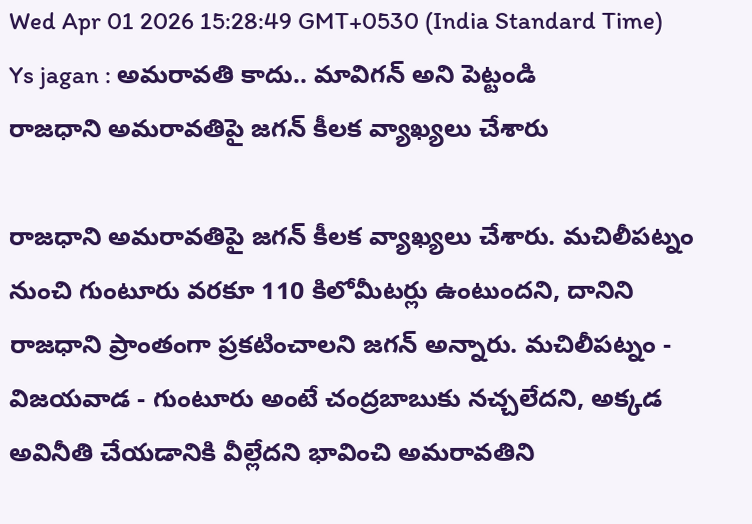Wed Apr 01 2026 15:28:49 GMT+0530 (India Standard Time)
Ys jagan : అమరావతి కాదు.. మావిగన్ అని పెట్టండి
రాజధాని అమరావతిపై జగన్ కీలక వ్యాఖ్యలు చేశారు

రాజధాని అమరావతిపై జగన్ కీలక వ్యాఖ్యలు చేశారు. మచిలీపట్నం నుంచి గుంటూరు వరకూ 110 కిలోమీటర్లు ఉంటుందని, దానిని రాజధాని ప్రాంతంగా ప్రకటించాలని జగన్ అన్నారు. మచిలీపట్నం - విజయవాడ - గుంటూరు అంటే చంద్రబాబుకు నచ్చలేదని, అక్కడ అవినీతి చేయడానికి వీల్లేదని భావించి అమరావతిని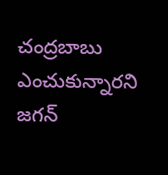చంద్రబాబు ఎంచుకున్నారని జగన్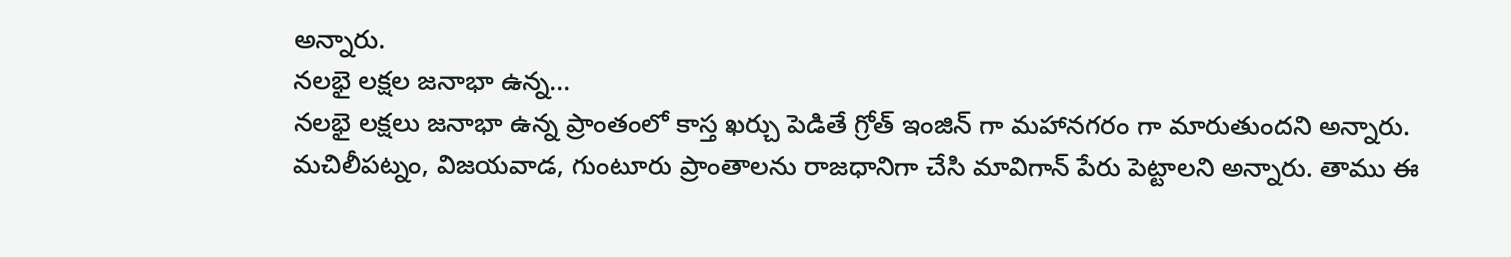అన్నారు.
నలభై లక్షల జనాభా ఉన్న...
నలభై లక్షలు జనాభా ఉన్న ప్రాంతంలో కాస్త ఖర్చు పెడితే గ్రోత్ ఇంజిన్ గా మహానగరం గా మారుతుందని అన్నారు. మచిలీపట్నం, విజయవాడ, గుంటూరు ప్రాంతాలను రాజధానిగా చేసి మావిగాన్ పేరు పెట్టాలని అన్నారు. తాము ఈ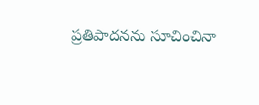ప్రతిపాదనను సూచించినా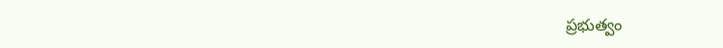ప్రభుత్వం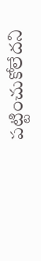పట్టించుకోలేదని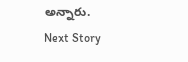అన్నారు.
Next Story